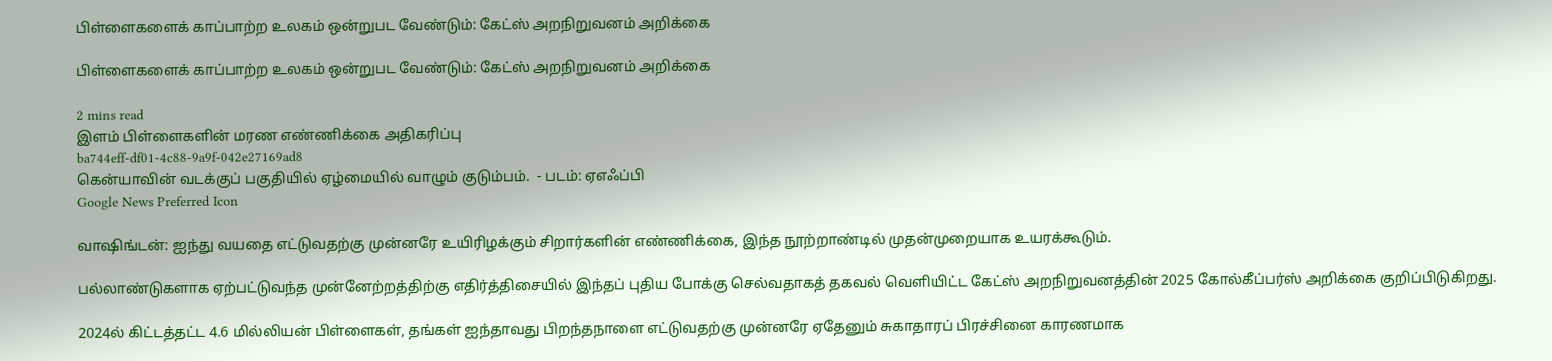பிள்ளைகளைக் காப்பாற்ற உலகம் ஒன்றுபட வேண்டும்: கேட்ஸ் அறநிறுவனம் அறிக்கை

பிள்ளைகளைக் காப்பாற்ற உலகம் ஒன்றுபட வேண்டும்: கேட்ஸ் அறநிறுவனம் அறிக்கை

2 mins read
இளம் பிள்ளைகளின் மரண எண்ணிக்கை அதிகரிப்பு
ba744eff-df01-4c88-9a9f-042e27169ad8
கென்யாவின் வடக்குப் பகுதியில் ஏழ்மையில் வாழும் குடும்பம்.  - படம்: ஏஎஃப்பி
Google News Preferred Icon

வாஷிங்டன்: ஐந்து வயதை எட்டுவதற்கு முன்னரே உயிரிழக்கும் சிறார்களின் எண்ணிக்கை, இந்த நூற்றாண்டில் முதன்முறையாக உயரக்கூடும்.

பல்லாண்டுகளாக ஏற்பட்டுவந்த முன்னேற்றத்திற்கு எதிர்த்திசையில் இந்தப் புதிய போக்கு செல்வதாகத் தகவல் வெளியிட்ட கேட்ஸ் அறநிறுவனத்தின் 2025 கோல்கீப்பர்ஸ் அறிக்கை குறிப்பிடுகிறது.

2024ல் கிட்டத்தட்ட 4.6 மில்லியன் பிள்ளைகள், தங்கள் ஐந்தாவது பிறந்தநாளை எட்டுவதற்கு முன்னரே ஏதேனும் சுகாதாரப் பிரச்சினை காரணமாக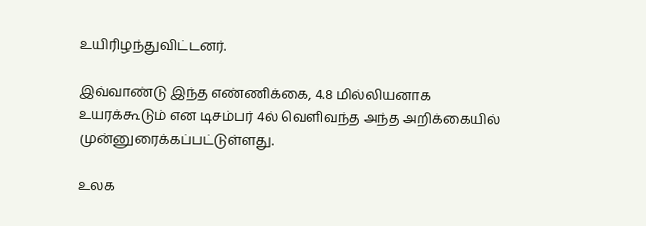உயிரிழந்துவிட்டனர்.

இவ்வாண்டு இந்த எண்ணிக்கை, 4.8 மில்லியனாக உயரக்கூடும் என டிசம்பர் 4ல் வெளிவந்த அந்த அறிக்கையில் முன்னுரைக்கப்பட்டுள்ளது.

உலக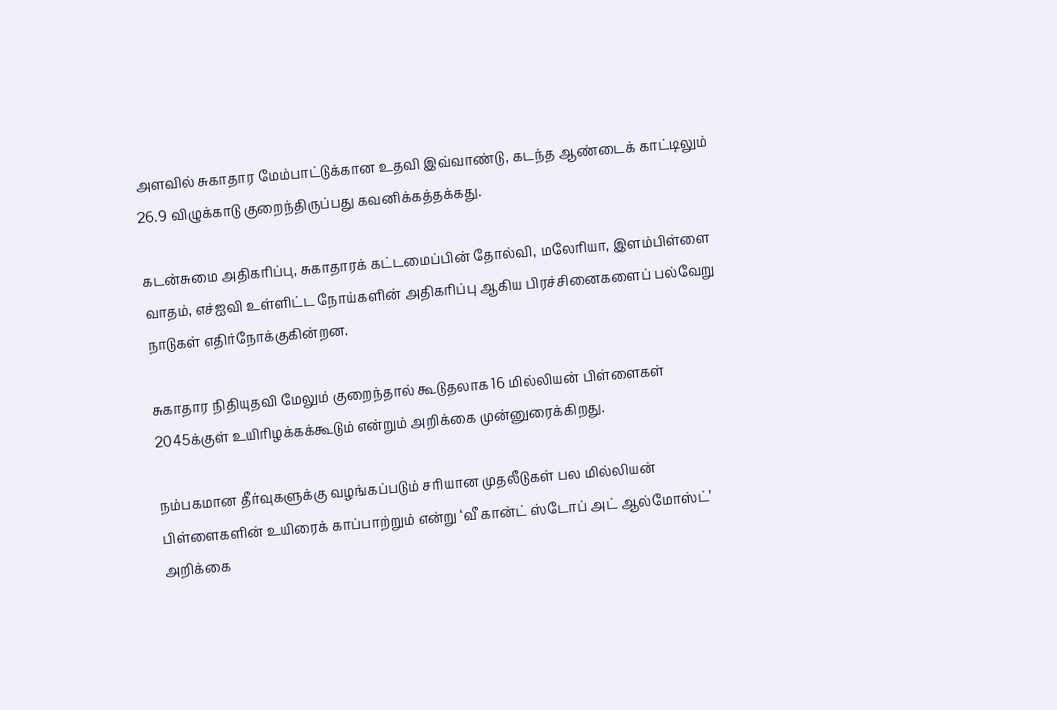அளவில் சுகாதார மேம்பாட்டுக்கான உதவி இவ்வாண்டு, கடந்த ஆண்டைக் காட்டிலும் 26.9 விழுக்காடு குறைந்திருப்பது கவனிக்கத்தக்கது.

கடன்சுமை அதிகரிப்பு, சுகாதாரக் கட்டமைப்பின் தோல்வி, மலேரியா, இளம்பிள்ளை வாதம், எச்ஐவி உள்ளிட்ட நோய்களின் அதிகரிப்பு ஆகிய பிரச்சினைகளைப் பல்வேறு நாடுகள் எதிர்நோக்குகின்றன.

சுகாதார நிதியுதவி மேலும் குறைந்தால் கூடுதலாக 16 மில்லியன் பிள்ளைகள் 2045க்குள் உயிரிழக்கக்கூடும் என்றும் அறிக்கை முன்னுரைக்கிறது.

நம்பகமான தீர்வுகளுக்கு வழங்கப்படும் சரியான முதலீடுகள் பல மில்லியன் பிள்ளைகளின் உயிரைக் காப்பாற்றும் என்று ‘வீ கான்ட் ஸ்டோப் அட் ஆல்மோஸ்ட்’ அறிக்கை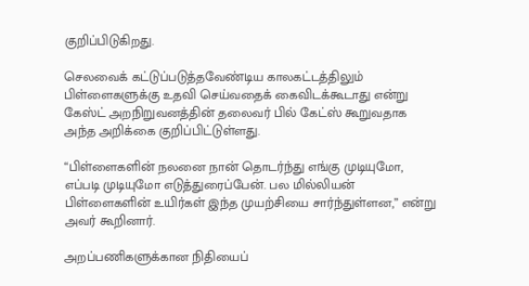குறிப்பிடுகிறது.

செலவைக் கட்டுப்படுத்தவேண்டிய காலகட்டத்திலும் பிள்ளைகளுக்கு உதவி செய்வதைக் கைவிடக்கூடாது என்று கேஸ்ட் அறநிறுவனத்தின் தலைவர் பில் கேட்ஸ் கூறுவதாக அந்த அறிக்கை குறிப்பிட்டுள்ளது.

“பிள்ளைகளின் நலனை நான் தொடர்ந்து எங்கு முடியுமோ, எப்படி முடியுமோ எடுத்துரைப்பேன். பல மில்லியன் பிள்ளைகளின் உயிர்கள் இந்த முயற்சியை சார்ந்துள்ளன,” என்று அவர் கூறினார்.

அறப்பணிகளுக்கான நிதியைப்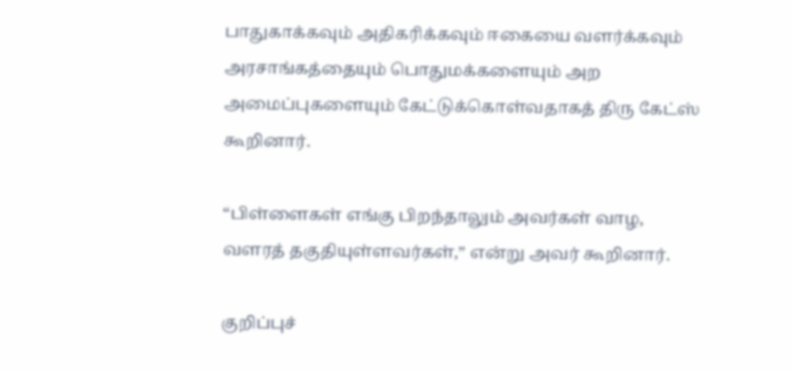பாதுகாக்கவும் அதிகரிக்கவும் ஈகையை வளர்க்கவும் அரசாங்கத்தையும் பொதுமக்களையும் அற அமைப்புகளையும் கேட்டுக்கொள்வதாகத் திரு கேட்ஸ் கூறினார்.

“பிள்ளைகள் எங்கு பிறந்தாலும் அவர்கள் வாழ, வளரத் தகுதியுள்ளவர்கள்,” என்று அவர் கூறினார்.

குறிப்புச்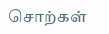சொற்கள்